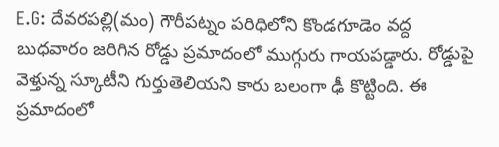E.G: దేవరపల్లి(మం) గౌరీపట్నం పరిధిలోని కొండగూడెం వద్ద బుధవారం జరిగిన రోడ్డు ప్రమాదంలో ముగ్గురు గాయపడ్డారు. రోడ్డుపై వెళ్తున్న స్కూటీని గుర్తుతెలియని కారు బలంగా ఢీ కొట్టింది. ఈ ప్రమాదంలో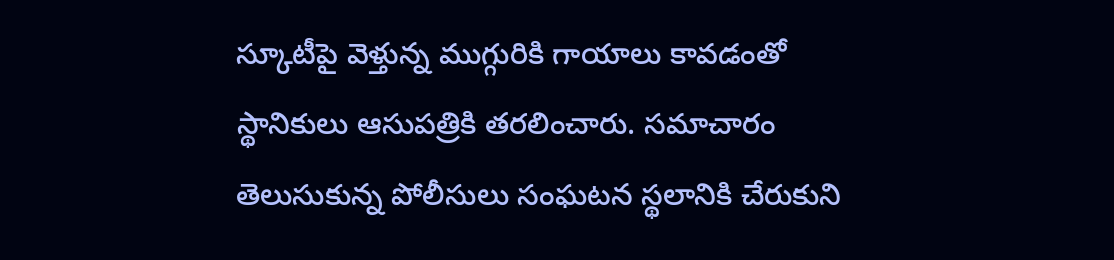స్కూటీపై వెళ్తున్న ముగ్గురికి గాయాలు కావడంతో స్థానికులు ఆసుపత్రికి తరలించారు. సమాచారం తెలుసుకున్న పోలీసులు సంఘటన స్థలానికి చేరుకుని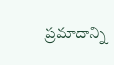ప్రమాదాన్ని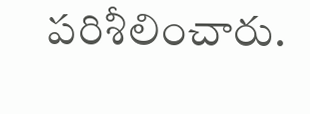పరిశీలించారు.